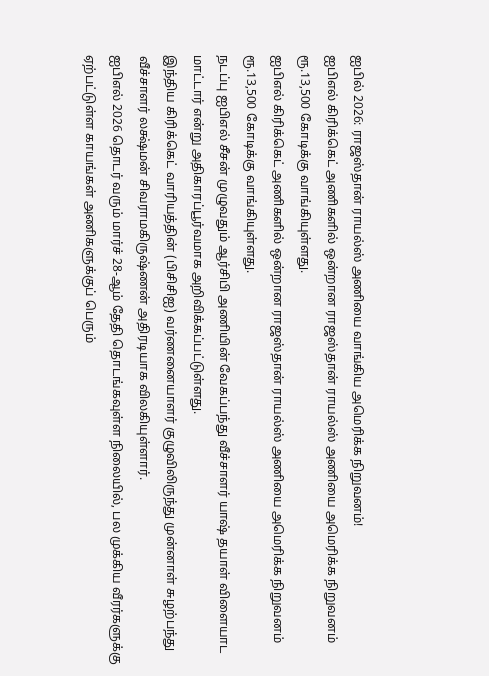ஐபில் 2026: ராஜஸ்தான் ராயல்ஸ் அணியை வாங்கிய அமெரிக்க நிறுவனம்!
ஐபிஎல் கிரிக்கெட் அணிகளில் ஒன்றான ராஜஸ்தான் ராயல்ஸ் அணியை அமெரிக்க நிறுவனம் ரூ.13,500 கோடிக்கு வாங்கியுள்ளது.
ஐபிஎல் கிரிக்கெட் அணிகளில் ஒன்றான ராஜஸ்தான் ராயல்ஸ் அணியை அமெரிக்க நிறுவனம் ரூ.13,500 கோடிக்கு வாங்கியுள்ளது.
நடப்பு ஐபிஎல் சீசன் முழுவதும் ஆர்சிபி அணியின் வேகப்பந்து வீச்சாளர் யாஷ் தயாள் விளையாட மாட்டார் என்று அதிகாரப்பூர்வமாக அறிவிக்கப்பட்டுள்ளது.
இந்திய கிரிக்கெட் வாரியத்தின் (பிசிசிஐ) வர்ணனையாளர் குழுவிலிருந்து முன்னாள் சுழற்பந்து வீச்சாளர் லக்ஷ்மன் சிவராமகிருஷ்ணன் அதிரடியாக விலகியுள்ளார்.
ஐபிஎல் 2026 தொடர் வரும் மார்ச் 28-ஆம் தேதி தொடங்கவுள்ள நிலையில், பல முக்கிய வீரர்களுக்கு ஏற்பட்டுள்ள காயங்கள் அணிகளுக்குப் பெரும்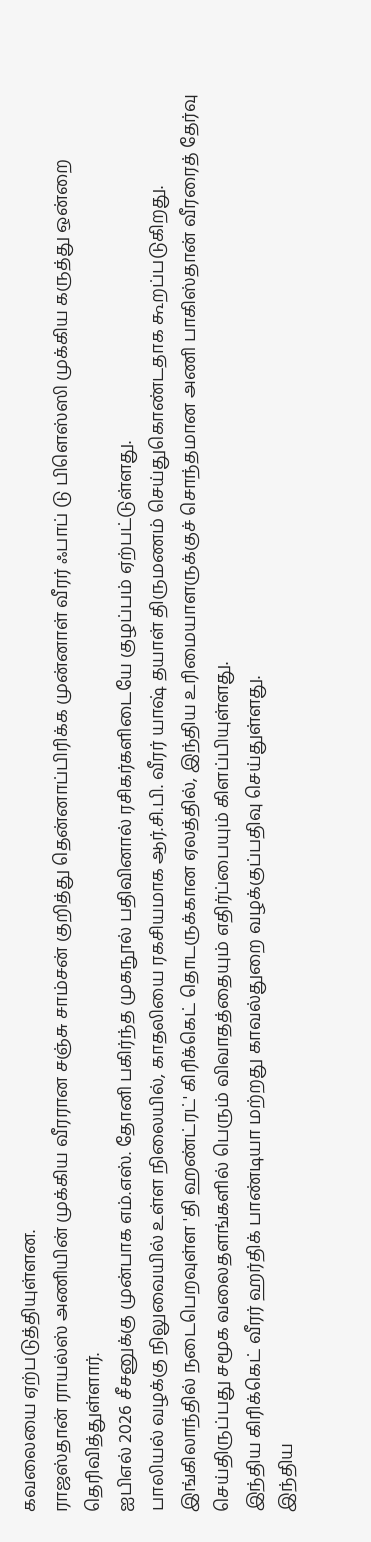கவலையை ஏற்படுத்தியுள்ளன.
ராஜஸ்தான் ராயல்ஸ் அணியின் முக்கிய வீரரான சஞ்சு சாம்சன் குறித்து தென்னாப்பிரிக்க முன்னாள் வீரர் ஃபாப் டு பிளெஸ்ஸி முக்கிய கருத்து ஒன்றை தெரிவித்துள்ளார்.
ஐபிஎல் 2026 சீசனுக்கு முன்பாக எம்.எஸ். தோனி பகிர்ந்த முகநூல் பதிவினால் ரசிகர்களிடையே குழப்பம் ஏற்பட்டுள்ளது.
பாலியல் வழக்கு நிலுவையில் உள்ள நிலையில், காதலியை ரகசியமாக ஆர்.சி.பி. வீரர் யாஷ் தயாள் திருமணம் செய்துகொண்டதாக கூறப்படுகிறது.
இங்கிலாந்தில் நடைபெறவுள்ள 'தி ஹண்ட்ரட்' கிரிக்கெட் தொடருக்கான ஏலத்தில், இந்திய உரிமையாளருக்குச் சொந்தமான அணி பாகிஸ்தான் வீரரைத் தேர்வு செய்திருப்பது சமூக வலைதளங்களில் பெரும் விவாதத்தையும் எதிர்ப்பையும் கிளப்பியுள்ளது.
இந்திய கிரிக்கெட் வீரர் ஹர்திக் பாண்டியா மற்றது காவல்துறை வழக்குப்பதிவு செய்துள்ளது.
இந்திய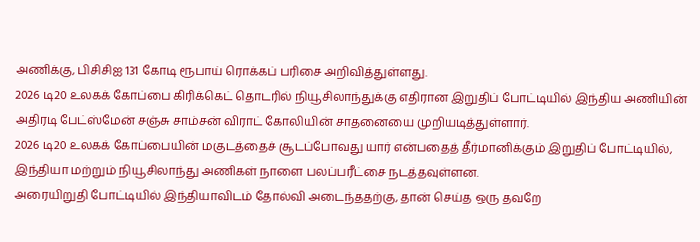அணிக்கு, பிசிசிஐ 131 கோடி ரூபாய் ரொக்கப் பரிசை அறிவித்துள்ளது.
2026 டி20 உலகக் கோப்பை கிரிக்கெட் தொடரில் நியூசிலாந்துக்கு எதிரான இறுதிப் போட்டியில் இந்திய அணியின் அதிரடி பேட்ஸ்மேன் சஞ்சு சாம்சன் விராட் கோலியின் சாதனையை முறியடித்துள்ளார்.
2026 டி20 உலகக் கோப்பையின் மகுடத்தைச் சூடப்போவது யார் என்பதைத் தீர்மானிக்கும் இறுதிப் போட்டியில், இந்தியா மற்றும் நியூசிலாந்து அணிகள் நாளை பலப்பரீட்சை நடத்தவுள்ளன.
அரையிறுதி போட்டியில் இந்தியாவிடம் தோல்வி அடைந்ததற்கு, தான் செய்த ஒரு தவறே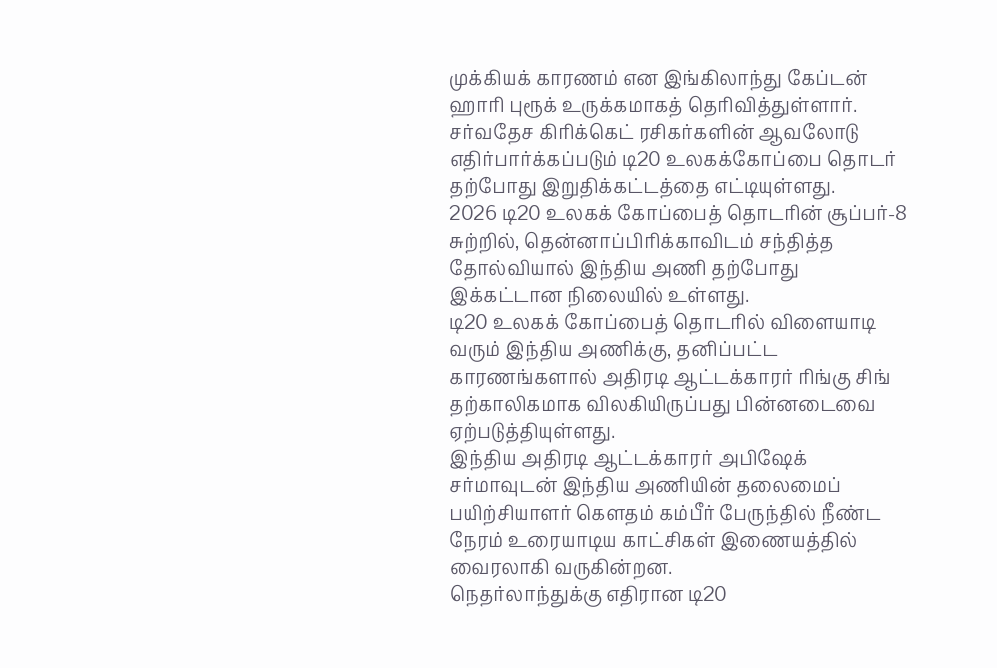முக்கியக் காரணம் என இங்கிலாந்து கேப்டன் ஹாரி புரூக் உருக்கமாகத் தெரிவித்துள்ளார்.
சர்வதேச கிரிக்கெட் ரசிகர்களின் ஆவலோடு எதிர்பார்க்கப்படும் டி20 உலகக்கோப்பை தொடர் தற்போது இறுதிக்கட்டத்தை எட்டியுள்ளது.
2026 டி20 உலகக் கோப்பைத் தொடரின் சூப்பர்-8 சுற்றில், தென்னாப்பிரிக்காவிடம் சந்தித்த தோல்வியால் இந்திய அணி தற்போது இக்கட்டான நிலையில் உள்ளது.
டி20 உலகக் கோப்பைத் தொடரில் விளையாடி வரும் இந்திய அணிக்கு, தனிப்பட்ட காரணங்களால் அதிரடி ஆட்டக்காரர் ரிங்கு சிங் தற்காலிகமாக விலகியிருப்பது பின்னடைவை ஏற்படுத்தியுள்ளது.
இந்திய அதிரடி ஆட்டக்காரர் அபிஷேக் சர்மாவுடன் இந்திய அணியின் தலைமைப் பயிற்சியாளர் கௌதம் கம்பீர் பேருந்தில் நீண்ட நேரம் உரையாடிய காட்சிகள் இணையத்தில் வைரலாகி வருகின்றன.
நெதர்லாந்துக்கு எதிரான டி20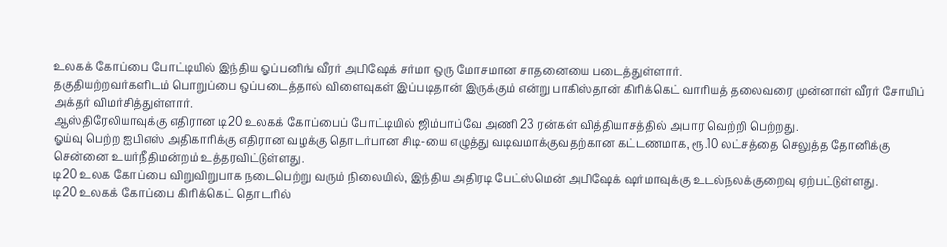உலகக் கோப்பை போட்டியில் இந்திய ஓப்பனிங் வீரர் அபிஷேக் சர்மா ஒரு மோசமான சாதனையை படைத்துள்ளார்.
தகுதியற்றவர்களிடம் பொறுப்பை ஒப்படைத்தால் விளைவுகள் இப்படிதான் இருக்கும் என்று பாகிஸ்தான் கிரிக்கெட் வாரியத் தலைவரை முன்னாள் வீரர் சோயிப் அக்தர் விமர்சித்துள்ளார்.
ஆஸ்திரேலியாவுக்கு எதிரான டி20 உலகக் கோப்பைப் போட்டியில் ஜிம்பாப்வே அணி 23 ரன்கள் வித்தியாசத்தில் அபார வெற்றி பெற்றது.
ஓய்வு பெற்ற ஐபிஎஸ் அதிகாரிக்கு எதிரான வழக்கு தொடர்பான சிடி-யை எழுத்து வடிவமாக்குவதற்கான கட்டணமாக, ரூ.10 லட்சத்தை செலுத்த தோனிக்கு சென்னை உயர்நீதிமன்றம் உத்தரவிட்டுள்ளது.
டி20 உலக கோப்பை விறுவிறுபாக நடைபெற்று வரும் நிலையில், இந்திய அதிரடி பேட்ஸ்மென் அபிஷேக் ஷர்மாவுக்கு உடல்நலக்குறைவு ஏற்பட்டுள்ளது.
டி20 உலகக் கோப்பை கிரிக்கெட் தொடரில்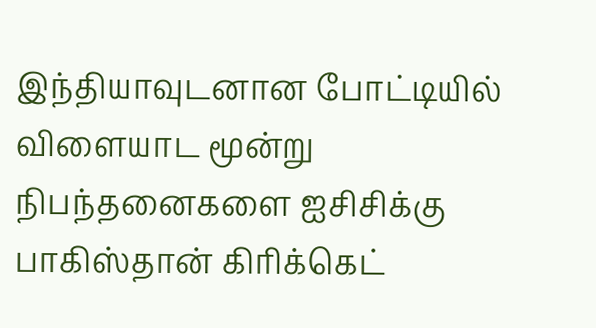இந்தியாவுடனான போட்டியில் விளையாட மூன்று நிபந்தனைகளை ஐசிசிக்கு பாகிஸ்தான் கிரிக்கெட்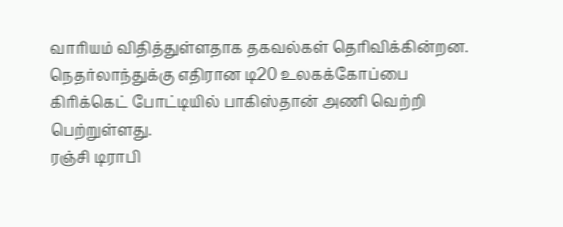வாரியம் விதித்துள்ளதாக தகவல்கள் தெரிவிக்கின்றன.
நெதர்லாந்துக்கு எதிரான டி20 உலகக்கோப்பை கிரிக்கெட் போட்டியில் பாகிஸ்தான் அணி வெற்றி பெற்றுள்ளது.
ரஞ்சி டிராபி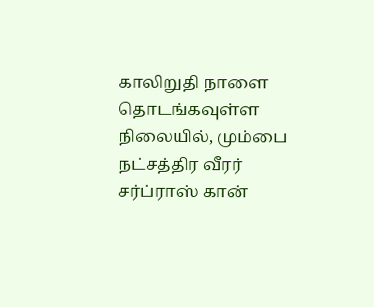காலிறுதி நாளை தொடங்கவுள்ள நிலையில், மும்பை நட்சத்திர வீரர் சர்ப்ராஸ் கான்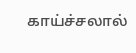காய்ச்சலால்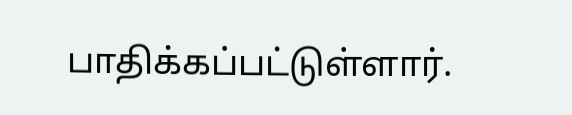பாதிக்கப்பட்டுள்ளார்.